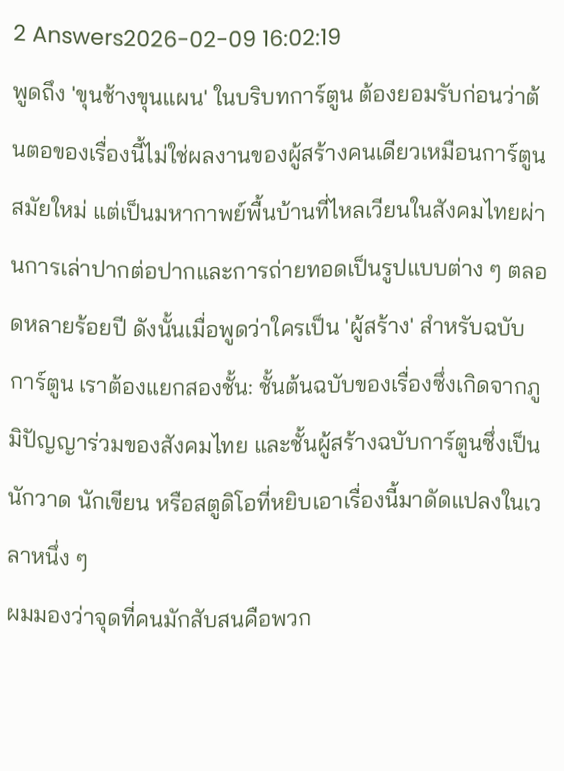2 Answers2026-02-09 16:02:19
พูดถึง 'ขุนช้างขุนแผน' ในบริบทการ์ตูน ต้องยอมรับก่อนว่าต้นตอของเรื่องนี้ไม่ใช่ผลงานของผู้สร้างคนเดียวเหมือนการ์ตูนสมัยใหม่ แต่เป็นมหากาพย์พื้นบ้านที่ไหลเวียนในสังคมไทยผ่านการเล่าปากต่อปากและการถ่ายทอดเป็นรูปแบบต่าง ๆ ตลอดหลายร้อยปี ดังนั้นเมื่อพูดว่าใครเป็น 'ผู้สร้าง' สำหรับฉบับการ์ตูน เราต้องแยกสองชั้น: ชั้นต้นฉบับของเรื่องซึ่งเกิดจากภูมิปัญญาร่วมของสังคมไทย และชั้นผู้สร้างฉบับการ์ตูนซึ่งเป็นนักวาด นักเขียน หรือสตูดิโอที่หยิบเอาเรื่องนี้มาดัดแปลงในเวลาหนึ่ง ๆ
ผมมองว่าจุดที่คนมักสับสนคือพวก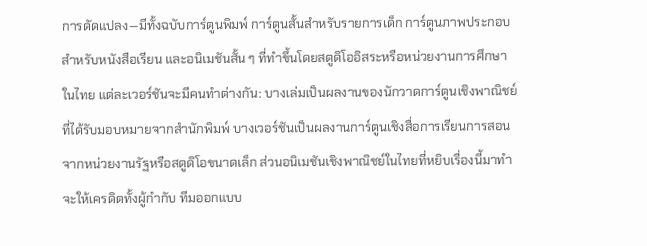การดัดแปลง—มีทั้งฉบับการ์ตูนพิมพ์ การ์ตูนสั้นสำหรับรายการเด็ก การ์ตูนภาพประกอบสำหรับหนังสือเรียน และอนิเมชันสั้น ๆ ที่ทำขึ้นโดยสตูดิโออิสระหรือหน่วยงานการศึกษาในไทย แต่ละเวอร์ชันจะมีคนทำต่างกัน: บางเล่มเป็นผลงานของนักวาดการ์ตูนเชิงพาณิชย์ที่ได้รับมอบหมายจากสำนักพิมพ์ บางเวอร์ชันเป็นผลงานการ์ตูนเชิงสื่อการเรียนการสอนจากหน่วยงานรัฐหรือสตูดิโอขนาดเล็ก ส่วนอนิเมชันเชิงพาณิชย์ในไทยที่หยิบเรื่องนี้มาทำจะให้เครดิตทั้งผู้กำกับ ทีมออกแบบ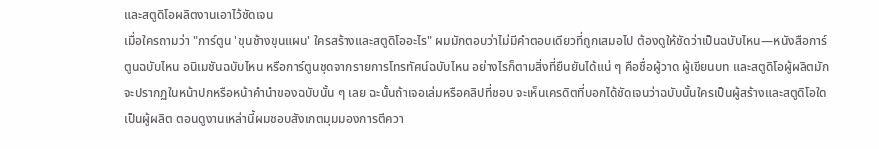และสตูดิโอผลิตงานเอาไว้ชัดเจน
เมื่อใครถามว่า "การ์ตูน 'ขุนช้างขุนแผน' ใครสร้างและสตูดิโออะไร" ผมมักตอบว่าไม่มีคำตอบเดียวที่ถูกเสมอไป ต้องดูให้ชัดว่าเป็นฉบับไหน—หนังสือการ์ตูนฉบับไหน อนิเมชันฉบับไหน หรือการ์ตูนชุดจากรายการโทรทัศน์ฉบับไหน อย่างไรก็ตามสิ่งที่ยืนยันได้แน่ ๆ คือชื่อผู้วาด ผู้เขียนบท และสตูดิโอผู้ผลิตมักจะปรากฏในหน้าปกหรือหน้าคำนำของฉบับนั้น ๆ เลย ฉะนั้นถ้าเจอเล่มหรือคลิปที่ชอบ จะเห็นเครดิตที่บอกได้ชัดเจนว่าฉบับนั้นใครเป็นผู้สร้างและสตูดิโอใดเป็นผู้ผลิต ตอนดูงานเหล่านี้ผมชอบสังเกตมุมมองการตีควา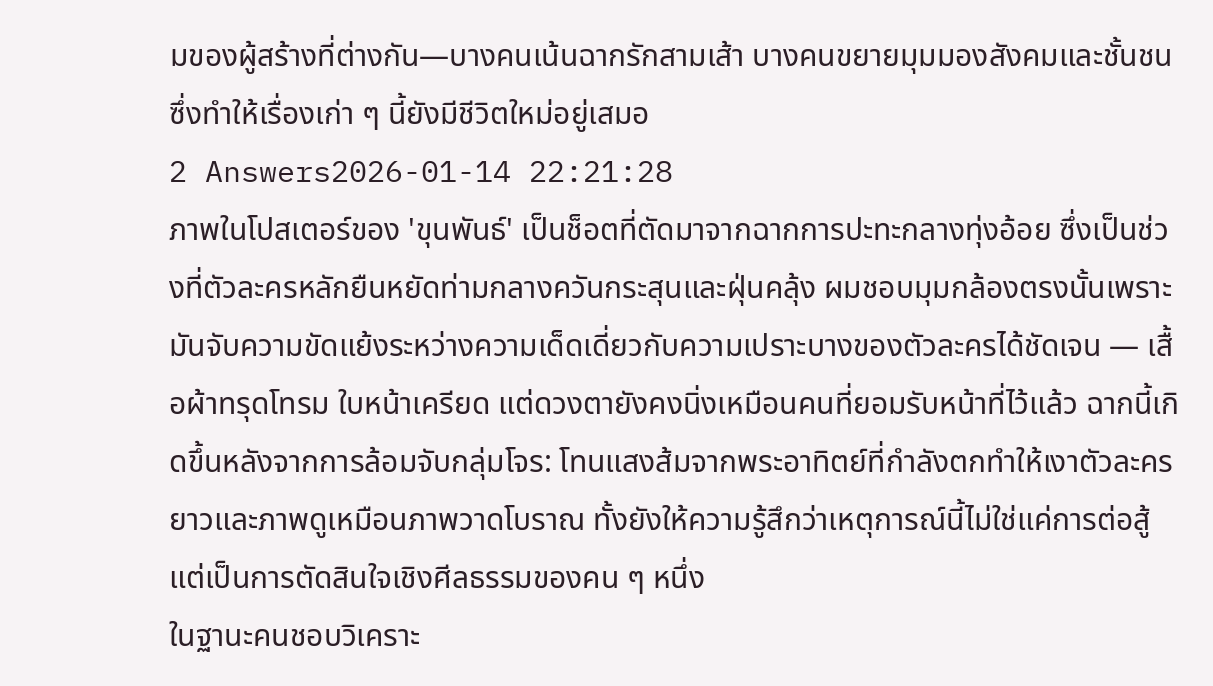มของผู้สร้างที่ต่างกัน—บางคนเน้นฉากรักสามเส้า บางคนขยายมุมมองสังคมและชั้นชน ซึ่งทำให้เรื่องเก่า ๆ นี้ยังมีชีวิตใหม่อยู่เสมอ
2 Answers2026-01-14 22:21:28
ภาพในโปสเตอร์ของ 'ขุนพันธ์' เป็นช็อตที่ตัดมาจากฉากการปะทะกลางทุ่งอ้อย ซึ่งเป็นช่วงที่ตัวละครหลักยืนหยัดท่ามกลางควันกระสุนและฝุ่นคลุ้ง ผมชอบมุมกล้องตรงนั้นเพราะมันจับความขัดแย้งระหว่างความเด็ดเดี่ยวกับความเปราะบางของตัวละครได้ชัดเจน — เสื้อผ้าทรุดโทรม ใบหน้าเครียด แต่ดวงตายังคงนิ่งเหมือนคนที่ยอมรับหน้าที่ไว้แล้ว ฉากนี้เกิดขึ้นหลังจากการล้อมจับกลุ่มโจร: โทนแสงส้มจากพระอาทิตย์ที่กำลังตกทำให้เงาตัวละครยาวและภาพดูเหมือนภาพวาดโบราณ ทั้งยังให้ความรู้สึกว่าเหตุการณ์นี้ไม่ใช่แค่การต่อสู้ แต่เป็นการตัดสินใจเชิงศีลธรรมของคน ๆ หนึ่ง
ในฐานะคนชอบวิเคราะ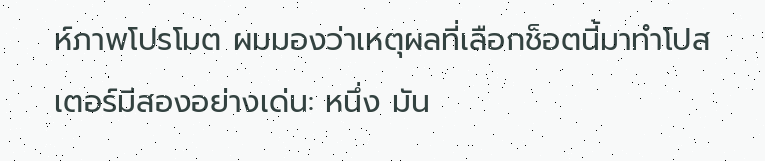ห์ภาพโปรโมต ผมมองว่าเหตุผลที่เลือกช็อตนี้มาทำโปสเตอร์มีสองอย่างเด่น: หนึ่ง มัน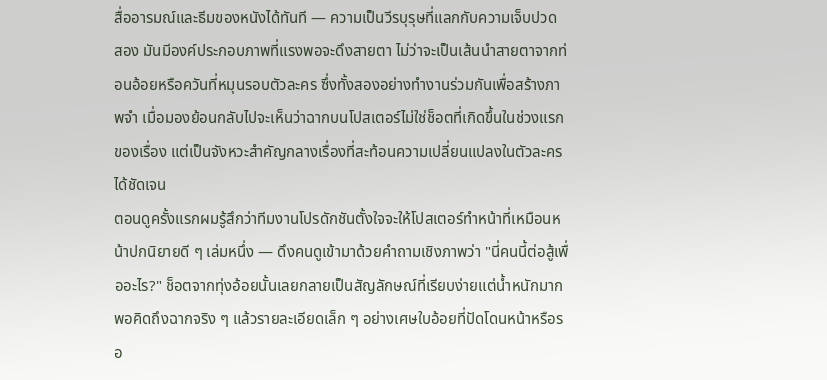สื่ออารมณ์และธีมของหนังได้ทันที — ความเป็นวีรบุรุษที่แลกกับความเจ็บปวด สอง มันมีองค์ประกอบภาพที่แรงพอจะดึงสายตา ไม่ว่าจะเป็นเส้นนำสายตาจากท่อนอ้อยหรือควันที่หมุนรอบตัวละคร ซึ่งทั้งสองอย่างทำงานร่วมกันเพื่อสร้างภาพจำ เมื่อมองย้อนกลับไปจะเห็นว่าฉากบนโปสเตอร์ไม่ใช่ช็อตที่เกิดขึ้นในช่วงแรกของเรื่อง แต่เป็นจังหวะสำคัญกลางเรื่องที่สะท้อนความเปลี่ยนแปลงในตัวละครได้ชัดเจน
ตอนดูครั้งแรกผมรู้สึกว่าทีมงานโปรดักชันตั้งใจจะให้โปสเตอร์ทำหน้าที่เหมือนหน้าปกนิยายดี ๆ เล่มหนึ่ง — ดึงคนดูเข้ามาด้วยคำถามเชิงภาพว่า "นี่คนนี้ต่อสู้เพื่ออะไร?" ช็อตจากทุ่งอ้อยนั้นเลยกลายเป็นสัญลักษณ์ที่เรียบง่ายแต่น้ำหนักมาก พอคิดถึงฉากจริง ๆ แล้วรายละเอียดเล็ก ๆ อย่างเศษใบอ้อยที่ปัดโดนหน้าหรือรอ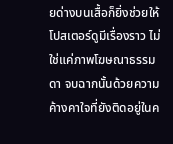ยด่างบนเสื้อก็ยิ่งช่วยให้โปสเตอร์ดูมีเรื่องราว ไม่ใช่แค่ภาพโฆษณาธรรมดา จบฉากนั้นด้วยความค้างคาใจที่ยังติดอยู่ในค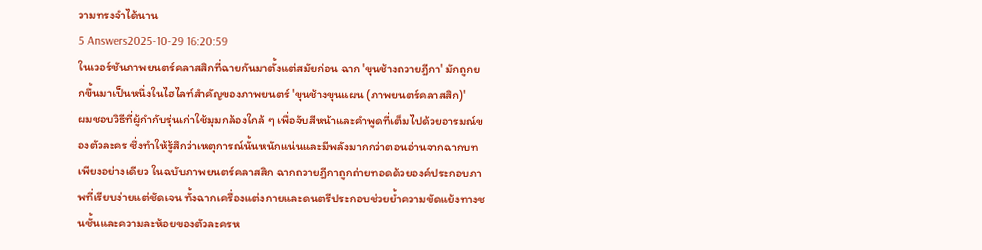วามทรงจำได้นาน
5 Answers2025-10-29 16:20:59
ในเวอร์ชันภาพยนตร์คลาสสิกที่ฉายกันมาตั้งแต่สมัยก่อน ฉาก 'ขุนช้างถวายฎีกา' มักถูกยกขึ้นมาเป็นหนึ่งในไฮไลท์สำคัญของภาพยนตร์ 'ขุนช้างขุนแผน (ภาพยนตร์คลาสสิก)'
ผมชอบวิธีที่ผู้กำกับรุ่นเก่าใช้มุมกล้องใกล้ ๆ เพื่อจับสีหน้าและคำพูดที่เต็มไปด้วยอารมณ์ของตัวละคร ซึ่งทำให้รู้สึกว่าเหตุการณ์นั้นหนักแน่นและมีพลังมากกว่าตอนอ่านจากฉากบทเพียงอย่างเดียว ในฉบับภาพยนตร์คลาสสิก ฉากถวายฎีกาถูกถ่ายทอดด้วยองค์ประกอบภาพที่เรียบง่ายแต่ชัดเจน ทั้งฉากเครื่องแต่งกายและดนตรีประกอบช่วยย้ำความขัดแย้งทางชนชั้นและความละห้อยของตัวละครห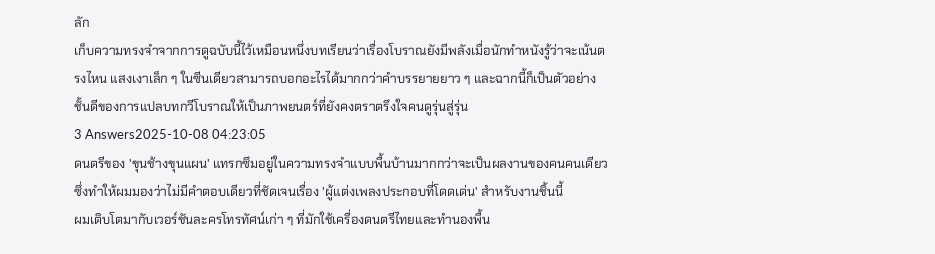ลัก
เก็บความทรงจำจากการดูฉบับนี้ไว้เหมือนหนึ่งบทเรียนว่าเรื่องโบราณยังมีพลังเมื่อนักทำหนังรู้ว่าจะเน้นตรงไหน แสงเงาเล็ก ๆ ในซีนเดียวสามารถบอกอะไรได้มากกว่าคำบรรยายยาว ๆ และฉากนี้ก็เป็นตัวอย่างชั้นดีของการแปลบทกวีโบราณให้เป็นภาพยนตร์ที่ยังคงตราตรึงใจคนดูรุ่นสู่รุ่น
3 Answers2025-10-08 04:23:05
ดนตรีของ 'ขุนช้างขุนแผน' แทรกซึมอยู่ในความทรงจำแบบพื้นบ้านมากกว่าจะเป็นผลงานของคนคนเดียว ซึ่งทำให้ผมมองว่าไม่มีคำตอบเดียวที่ชัดเจนเรื่อง 'ผู้แต่งเพลงประกอบที่โดดเด่น' สำหรับงานชิ้นนี้
ผมเติบโตมากับเวอร์ชันละครโทรทัศน์เก่า ๆ ที่มักใช้เครื่องดนตรีไทยและทำนองพื้น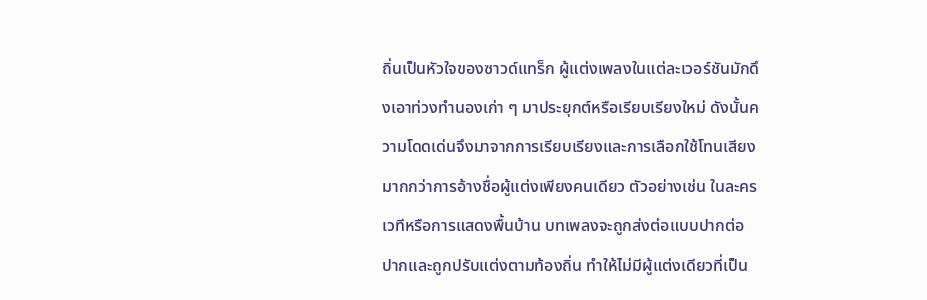ถิ่นเป็นหัวใจของซาวด์แทร็ก ผู้แต่งเพลงในแต่ละเวอร์ชันมักดึงเอาท่วงทำนองเก่า ๆ มาประยุกต์หรือเรียบเรียงใหม่ ดังนั้นความโดดเด่นจึงมาจากการเรียบเรียงและการเลือกใช้โทนเสียงมากกว่าการอ้างชื่อผู้แต่งเพียงคนเดียว ตัวอย่างเช่น ในละครเวทีหรือการแสดงพื้นบ้าน บทเพลงจะถูกส่งต่อแบบปากต่อปากและถูกปรับแต่งตามท้องถิ่น ทำให้ไม่มีผู้แต่งเดียวที่เป็น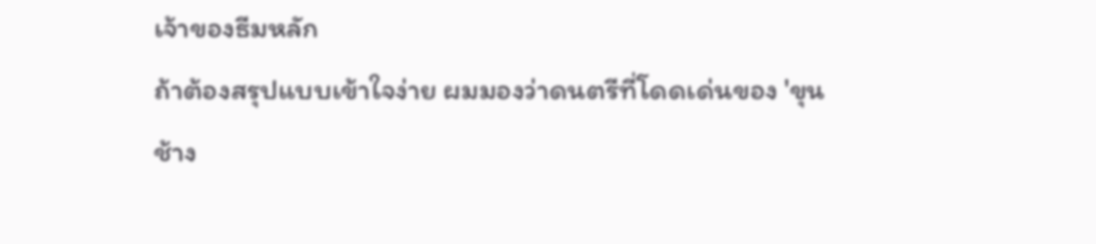เจ้าของธีมหลัก
ถ้าต้องสรุปแบบเข้าใจง่าย ผมมองว่าดนตรีที่โดดเด่นของ 'ขุนช้าง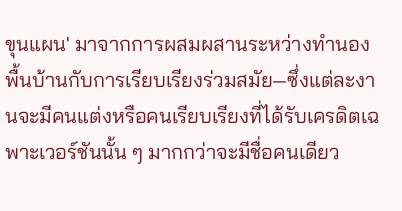ขุนแผน' มาจากการผสมผสานระหว่างทำนองพื้นบ้านกับการเรียบเรียงร่วมสมัย—ซึ่งแต่ละงานจะมีคนแต่งหรือคนเรียบเรียงที่ได้รับเครดิตเฉพาะเวอร์ชันนั้น ๆ มากกว่าจะมีชื่อคนเดียว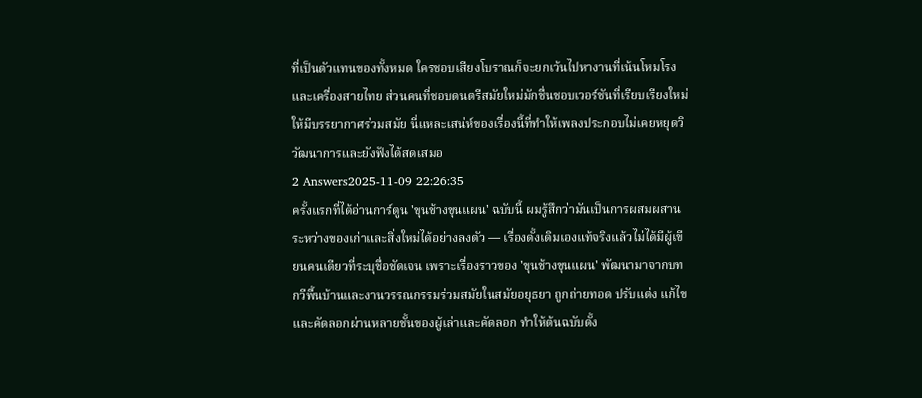ที่เป็นตัวแทนของทั้งหมด ใครชอบเสียงโบราณก็จะยกเว้นไปหางานที่เน้นโหมโรงและเครื่องสายไทย ส่วนคนที่ชอบดนตรีสมัยใหม่มักชื่นชอบเวอร์ชันที่เรียบเรียงใหม่ให้มีบรรยากาศร่วมสมัย นี่แหละเสน่ห์ของเรื่องนี้ที่ทำให้เพลงประกอบไม่เคยหยุดวิวัฒนาการและยังฟังได้สดเสมอ
2 Answers2025-11-09 22:26:35
ครั้งแรกที่ได้อ่านการ์ตูน 'ขุนช้างขุนแผน' ฉบับนี้ ผมรู้สึกว่ามันเป็นการผสมผสานระหว่างของเก่าและสิ่งใหม่ได้อย่างลงตัว — เรื่องดั้งเดิมเองแท้จริงแล้วไม่ได้มีผู้เขียนคนเดียวที่ระบุชื่อชัดเจน เพราะเรื่องราวของ 'ขุนช้างขุนแผน' พัฒนามาจากบทกวีพื้นบ้านและงานวรรณกรรมร่วมสมัยในสมัยอยุธยา ถูกถ่ายทอด ปรับแต่ง แก้ไข และคัดลอกผ่านหลายชั้นของผู้เล่าและคัดลอก ทำให้ต้นฉบับดั้ง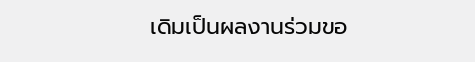เดิมเป็นผลงานร่วมขอ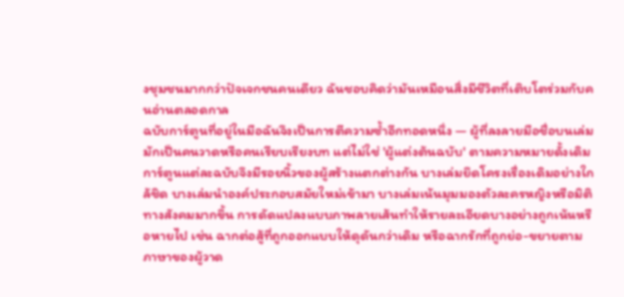งชุมชนมากกว่าปัจเจกชนคนเดียว ฉันชอบคิดว่ามันเหมือนสิ่งมีชีวิตที่เติบโตร่วมกับคนอ่านตลอดกาล
ฉบับการ์ตูนที่อยู่ในมือฉันจึงเป็นการตีความซ้ำอีกทอดหนึ่ง — ผู้ที่ลงลายมือชื่อบนเล่มมักเป็นคนวาดหรือคนเรียบเรียงบท แต่ไม่ใช่ 'ผู้แต่งต้นฉบับ' ตามความหมายดั้งเดิม การ์ตูนแต่ละฉบับจึงมีรอยนิ้วของผู้สร้างแตกต่างกัน บางเล่มยึดโครงเรื่องเดิมอย่างใกล้ชิด บางเล่มนำองค์ประกอบสมัยใหม่เข้ามา บางเล่มเน้นมุมมองตัวละครหญิงหรือมิติทางสังคมมากขึ้น การดัดแปลงแบบภาพลายเส้นทำให้รายละเอียดบางอย่างถูกเน้นหรือหายไป เช่น ฉากต่อสู้ที่ถูกออกแบบให้ดุดันกว่าเดิม หรือฉากรักที่ถูกย่อ-ขยายตามภาษาของผู้วาด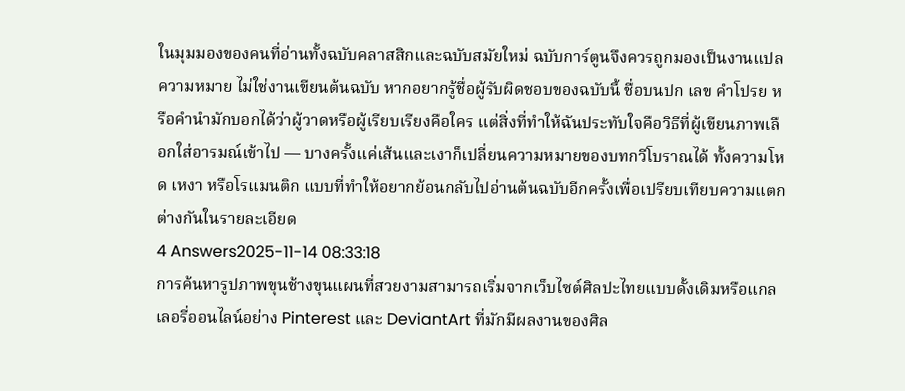ในมุมมองของคนที่อ่านทั้งฉบับคลาสสิกและฉบับสมัยใหม่ ฉบับการ์ตูนจึงควรถูกมองเป็นงานแปลความหมาย ไม่ใช่งานเขียนต้นฉบับ หากอยากรู้ชื่อผู้รับผิดชอบของฉบับนี้ ชื่อบนปก เลข คำโปรย หรือคำนำมักบอกได้ว่าผู้วาดหรือผู้เรียบเรียงคือใคร แต่สิ่งที่ทำให้ฉันประทับใจคือวิธีที่ผู้เขียนภาพเลือกใส่อารมณ์เข้าไป — บางครั้งแค่เส้นและเงาก็เปลี่ยนความหมายของบทกวีโบราณได้ ทั้งความโหด เหงา หรือโรแมนติก แบบที่ทำให้อยากย้อนกลับไปอ่านต้นฉบับอีกครั้งเพื่อเปรียบเทียบความแตกต่างกันในรายละเอียด
4 Answers2025-11-14 08:33:18
การค้นหารูปภาพขุนช้างขุนแผนที่สวยงามสามารถเริ่มจากเว็บไซต์ศิลปะไทยแบบดั้งเดิมหรือแกลเลอรี่ออนไลน์อย่าง Pinterest และ DeviantArt ที่มักมีผลงานของศิล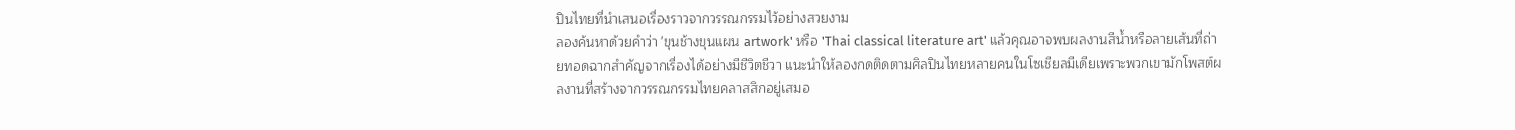ปินไทยที่นำเสนอเรื่องราวจากวรรณกรรมไว้อย่างสวยงาม
ลองค้นหาด้วยคำว่า 'ขุนช้างขุนแผน artwork' หรือ 'Thai classical literature art' แล้วคุณอาจพบผลงานสีน้ำหรือลายเส้นที่ถ่ายทอดฉากสำคัญจากเรื่องได้อย่างมีชีวิตชีวา แนะนำให้ลองกดติดตามศิลปินไทยหลายคนในโซเชียลมีเดียเพราะพวกเขามักโพสต์ผลงานที่สร้างจากวรรณกรรมไทยคลาสสิกอยู่เสมอ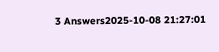3 Answers2025-10-08 21:27:01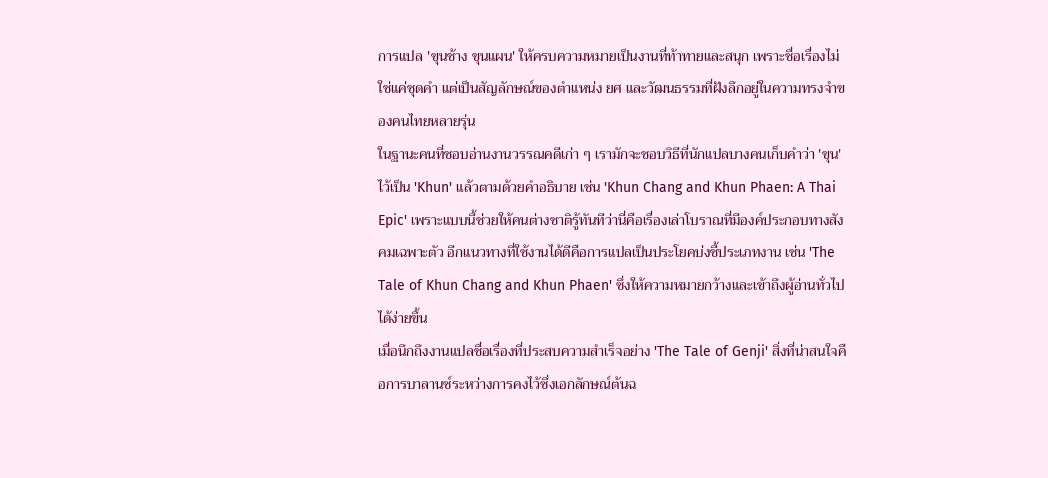การแปล 'ขุนช้าง ขุนแผน' ให้ครบความหมายเป็นงานที่ท้าทายและสนุก เพราะชื่อเรื่องไม่ใช่แค่ชุดคำ แต่เป็นสัญลักษณ์ของตำแหน่ง ยศ และวัฒนธรรมที่ฝังลึกอยู่ในความทรงจำของคนไทยหลายรุ่น
ในฐานะคนที่ชอบอ่านงานวรรณคดีเก่า ๆ เรามักจะชอบวิธีที่นักแปลบางคนเก็บคำว่า 'ขุน' ไว้เป็น 'Khun' แล้วตามด้วยคำอธิบาย เช่น 'Khun Chang and Khun Phaen: A Thai Epic' เพราะแบบนี้ช่วยให้คนต่างชาติรู้ทันทีว่านี่คือเรื่องเล่าโบราณที่มีองค์ประกอบทางสังคมเฉพาะตัว อีกแนวทางที่ใช้งานได้ดีคือการแปลเป็นประโยคบ่งชี้ประเภทงาน เช่น 'The Tale of Khun Chang and Khun Phaen' ซึ่งให้ความหมายกว้างและเข้าถึงผู้อ่านทั่วไปได้ง่ายขึ้น
เมื่อนึกถึงงานแปลชื่อเรื่องที่ประสบความสำเร็จอย่าง 'The Tale of Genji' สิ่งที่น่าสนใจคือการบาลานซ์ระหว่างการคงไว้ซึ่งเอกลักษณ์ต้นฉ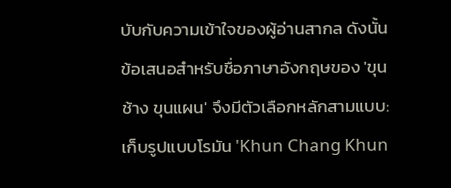บับกับความเข้าใจของผู้อ่านสากล ดังนั้นข้อเสนอสำหรับชื่อภาษาอังกฤษของ 'ขุนช้าง ขุนแผน' จึงมีตัวเลือกหลักสามแบบ: เก็บรูปแบบโรมัน 'Khun Chang Khun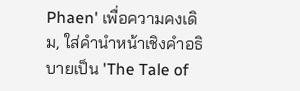Phaen' เพื่อความคงเดิม, ใส่คำนำหน้าเชิงคำอธิบายเป็น 'The Tale of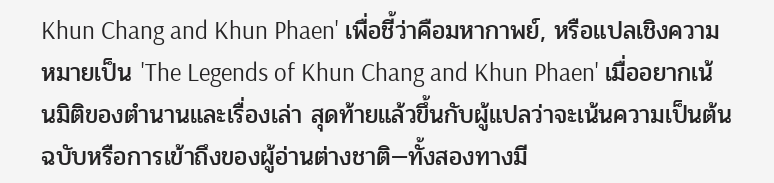Khun Chang and Khun Phaen' เพื่อชี้ว่าคือมหากาพย์, หรือแปลเชิงความหมายเป็น 'The Legends of Khun Chang and Khun Phaen' เมื่ออยากเน้นมิติของตำนานและเรื่องเล่า สุดท้ายแล้วขึ้นกับผู้แปลว่าจะเน้นความเป็นต้นฉบับหรือการเข้าถึงของผู้อ่านต่างชาติ—ทั้งสองทางมี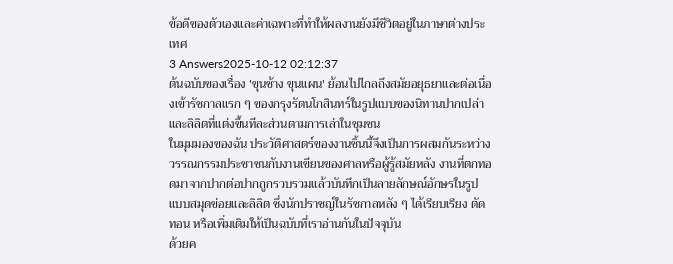ข้อดีของตัวเองและค่าเฉพาะที่ทำให้ผลงานยังมีชีวิตอยู่ในภาษาต่างประเทศ
3 Answers2025-10-12 02:12:37
ต้นฉบับของเรื่อง 'ขุนช้าง ขุนแผน' ย้อนไปไกลถึงสมัยอยุธยาและต่อเนื่องเข้ารัชกาลแรก ๆ ของกรุงรัตนโกสินทร์ในรูปแบบของนิทานปากเปล่าและลิลิตที่แต่งขึ้นทีละส่วนตามการเล่าในชุมชน
ในมุมมองของฉัน ประวัติศาสตร์ของงานชิ้นนี้จึงเป็นการผสมกันระหว่างวรรณกรรมประชาชนกับงานเขียนของศาลหรือผู้รู้สมัยหลัง งานที่ตกทอดมาจากปากต่อปากถูกรวบรวมแล้วบันทึกเป็นลายลักษณ์อักษรในรูปแบบสมุดข่อยและลิลิต ซึ่งนักปราชญ์ในรัชกาลหลัง ๆ ได้เรียบเรียง ตัดทอน หรือเพิ่มเติมให้เป็นฉบับที่เราอ่านกันในปัจจุบัน
ด้วยค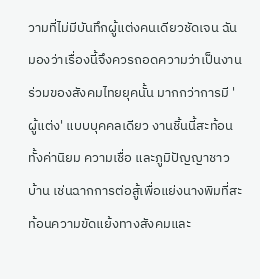วามที่ไม่มีบันทึกผู้แต่งคนเดียวชัดเจน ฉันมองว่าเรื่องนี้จึงควรถอดความว่าเป็นงานร่วมของสังคมไทยยุคนั้น มากกว่าการมี 'ผู้แต่ง' แบบบุคคลเดียว งานชิ้นนี้สะท้อนทั้งค่านิยม ความเชื่อ และภูมิปัญญาชาวบ้าน เช่นฉากการต่อสู้เพื่อแย่งนางพิมที่สะท้อนความขัดแย้งทางสังคมและ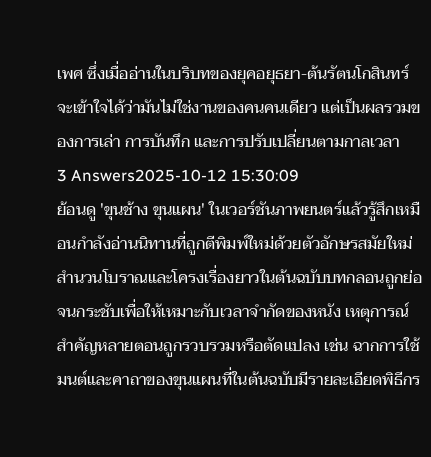เพศ ซึ่งเมื่ออ่านในบริบทของยุคอยุธยา-ต้นรัตนโกสินทร์ จะเข้าใจได้ว่ามันไม่ใช่งานของคนคนเดียว แต่เป็นผลรวมของการเล่า การบันทึก และการปรับเปลี่ยนตามกาลเวลา
3 Answers2025-10-12 15:30:09
ย้อนดู 'ขุนช้าง ขุนแผน' ในเวอร์ชันภาพยนตร์แล้วรู้สึกเหมือนกำลังอ่านนิทานที่ถูกตีพิมพ์ใหม่ด้วยตัวอักษรสมัยใหม่ สำนวนโบราณและโครงเรื่องยาวในต้นฉบับบทกลอนถูกย่อจนกระชับเพื่อให้เหมาะกับเวลาจำกัดของหนัง เหตุการณ์สำคัญหลายตอนถูกรวบรวมหรือตัดแปลง เช่น ฉากการใช้มนต์และคาถาของขุนแผนที่ในต้นฉบับมีรายละเอียดพิธีกร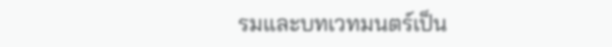รมและบทเวทมนตร์เป็น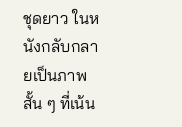ชุดยาว ในหนังกลับกลายเป็นภาพสั้น ๆ ที่เน้น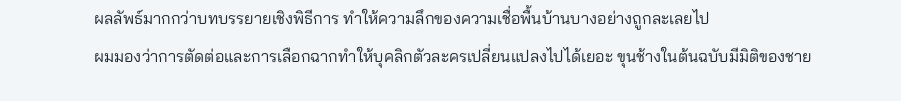ผลลัพธ์มากกว่าบทบรรยายเชิงพิธีการ ทำให้ความลึกของความเชื่อพื้นบ้านบางอย่างถูกละเลยไป
ผมมองว่าการตัดต่อและการเลือกฉากทำให้บุคลิกตัวละครเปลี่ยนแปลงไปได้เยอะ ขุนช้างในต้นฉบับมีมิติของชาย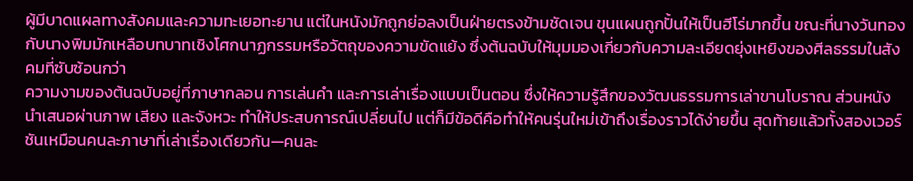ผู้มีบาดแผลทางสังคมและความทะเยอทะยาน แต่ในหนังมักถูกย่อลงเป็นฝ่ายตรงข้ามชัดเจน ขุนแผนถูกปั้นให้เป็นฮีโร่มากขึ้น ขณะที่นางวันทองกับนางพิมมักเหลือบทบาทเชิงโศกนาฏกรรมหรือวัตถุของความขัดแย้ง ซึ่งต้นฉบับให้มุมมองเกี่ยวกับความละเอียดยุ่งเหยิงของศีลธรรมในสังคมที่ซับซ้อนกว่า
ความงามของต้นฉบับอยู่ที่ภาษากลอน การเล่นคำ และการเล่าเรื่องแบบเป็นตอน ซึ่งให้ความรู้สึกของวัฒนธรรมการเล่าขานโบราณ ส่วนหนังนำเสนอผ่านภาพ เสียง และจังหวะ ทำให้ประสบการณ์เปลี่ยนไป แต่ก็มีข้อดีคือทำให้คนรุ่นใหม่เข้าถึงเรื่องราวได้ง่ายขึ้น สุดท้ายแล้วทั้งสองเวอร์ชันเหมือนคนละภาษาที่เล่าเรื่องเดียวกัน—คนละ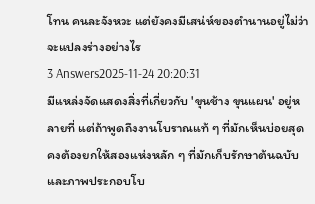โทน คนละจังหวะ แต่ยังคงมีเสน่ห์ของตำนานอยู่ไม่ว่าจะแปลงร่างอย่างไร
3 Answers2025-11-24 20:20:31
มีแหล่งจัดแสดงสิ่งที่เกี่ยวกับ 'ขุนช้าง ขุนแผน' อยู่หลายที่ แต่ถ้าพูดถึงงานโบราณแท้ ๆ ที่มักเห็นบ่อยสุด คงต้องยกให้สองแห่งหลัก ๆ ที่มักเก็บรักษาต้นฉบับและภาพประกอบโบ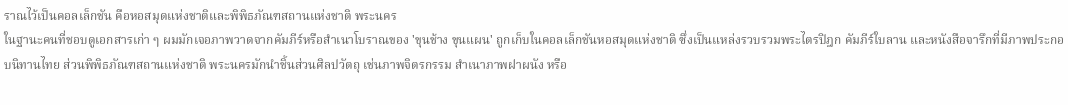ราณไว้เป็นคอลเล็กชัน คือหอสมุดแห่งชาติและพิพิธภัณฑสถานแห่งชาติ พระนคร
ในฐานะคนที่ชอบดูเอกสารเก่า ๆ ผมมักเจอภาพวาดจากคัมภีร์หรือสำเนาโบราณของ 'ขุนช้าง ขุนแผน' ถูกเก็บในคอลเล็กชันหอสมุดแห่งชาติ ซึ่งเป็นแหล่งรวบรวมพระไตรปิฎก คัมภีร์ใบลาน และหนังสือจารึกที่มีภาพประกอบนิทานไทย ส่วนพิพิธภัณฑสถานแห่งชาติ พระนครมักนำชิ้นส่วนศิลปวัตถุ เช่นภาพจิตรกรรม สำเนาภาพฝาผนัง หรือ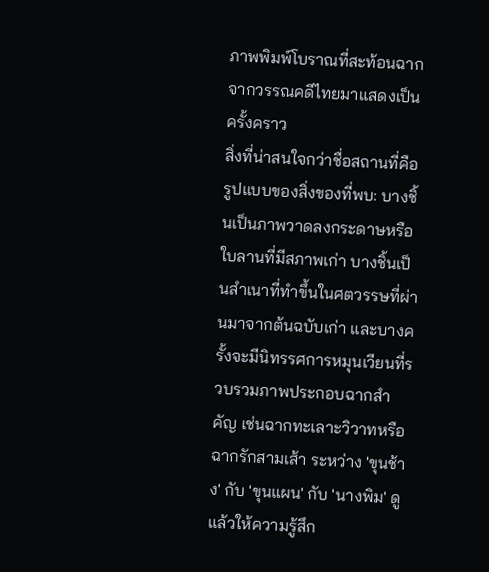ภาพพิมพ์โบราณที่สะท้อนฉากจากวรรณคดีไทยมาแสดงเป็นครั้งคราว
สิ่งที่น่าสนใจกว่าชื่อสถานที่คือรูปแบบของสิ่งของที่พบ: บางชิ้นเป็นภาพวาดลงกระดาษหรือใบลานที่มีสภาพเก่า บางชิ้นเป็นสำเนาที่ทำขึ้นในศตวรรษที่ผ่านมาจากต้นฉบับเก่า และบางครั้งจะมีนิทรรศการหมุนเวียนที่รวบรวมภาพประกอบฉากสำคัญ เช่นฉากทะเลาะวิวาทหรือฉากรักสามเส้า ระหว่าง 'ขุนช้าง' กับ 'ขุนแผน' กับ 'นางพิม' ดูแล้วให้ความรู้สึก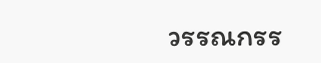วรรณกรร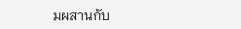มผสานกับ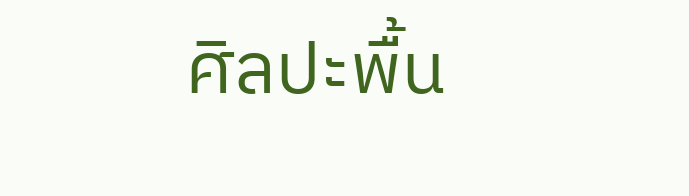ศิลปะพื้น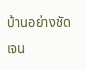บ้านอย่างชัดเจน